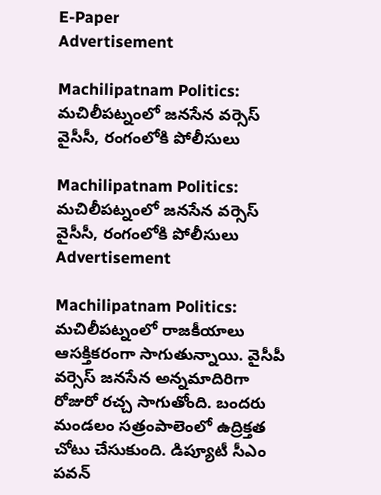E-Paper
Advertisement

Machilipatnam Politics: మచిలీపట్నంలో జనసేన వర్సెస్ వైసీసీ, రంగంలోకి పోలీసులు

Machilipatnam Politics: మచిలీపట్నంలో జనసేన వర్సెస్ వైసీసీ, రంగంలోకి పోలీసులు
Advertisement

Machilipatnam Politics: మచిలీపట్నంలో రాజకీయాలు ఆసక్తికరంగా సాగుతున్నాయి. వైసీపీ వర్సెస్ జనసేన అన్నమాదిరిగా రోజురో రచ్చ సాగుతోంది. బందరు మండలం సత్రంపాలెంలో ఉద్రిక్తత చోటు చేసుకుంది. డిప్యూటీ సీఎం పవన్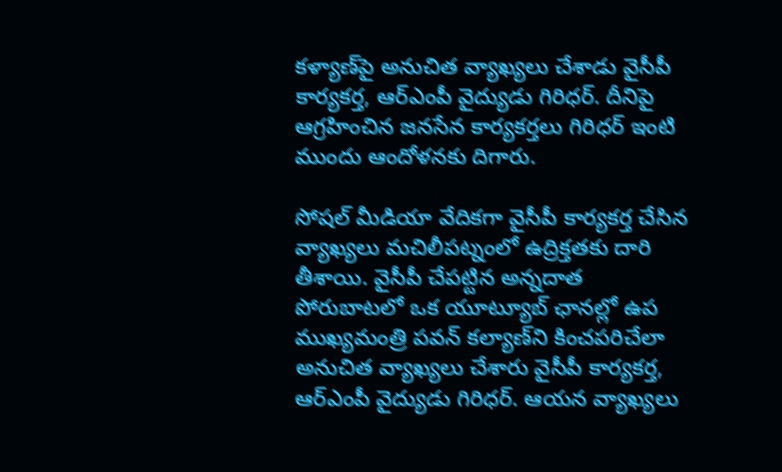కళ్యాణ్‌పై అనుచిత వ్యాఖ్యలు చేశాడు వైసీపీ కార్యకర్త, ఆర్ఎంపీ వైద్యుడు గిరిధర్. దీనిపై ఆగ్రహించిన జనసేన కార్యకర్తలు గిరిధర్ ఇంటి ముందు ఆందోళనకు దిగారు.

సోషల్ మీడియా వేదికగా వైసీపీ కార్యకర్త చేసిన వ్యాఖ్యలు మచిలీపట్నంలో ఉద్రిక్తతకు దారి తీశాయి. వైసీపీ చేపట్టిన అన్నదాత పోరుబాటలో ఒక యూట్యూబ్‌ ఛానల్లో ఉప ముఖ్యమంత్రి పవన్‌ కల్యాణ్‌ని కించపరిచేలా అనుచిత వ్యాఖ్యలు చేశారు వైసీపీ కార్యకర్త, ఆర్‌ఎంపీ వైద్యుడు గిరిధర్‌. ఆయన వ్యాఖ్యలు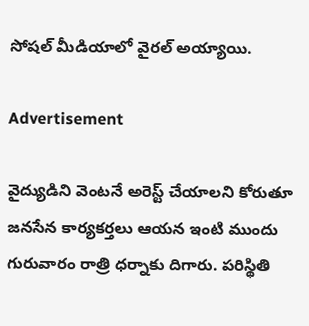సోషల్ మీడియాలో వైరల్ అయ్యాయి.

Advertisement

వైద్యుడిని వెంటనే అరెస్ట్‌ చేయాలని కోరుతూ జనసేన కార్యకర్తలు ఆయన ఇంటి ముందు గురువారం రాత్రి ధర్నాకు దిగారు. పరిస్థితి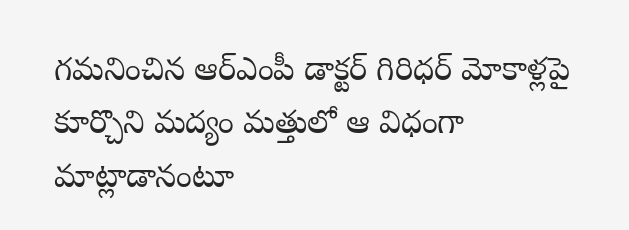గమనించిన ఆర్ఎంపీ డాక్టర్ గిరిధర్‌ మోకాళ్లపై కూర్చొని మద్యం మత్తులో ఆ విధంగా మాట్లాడానంటూ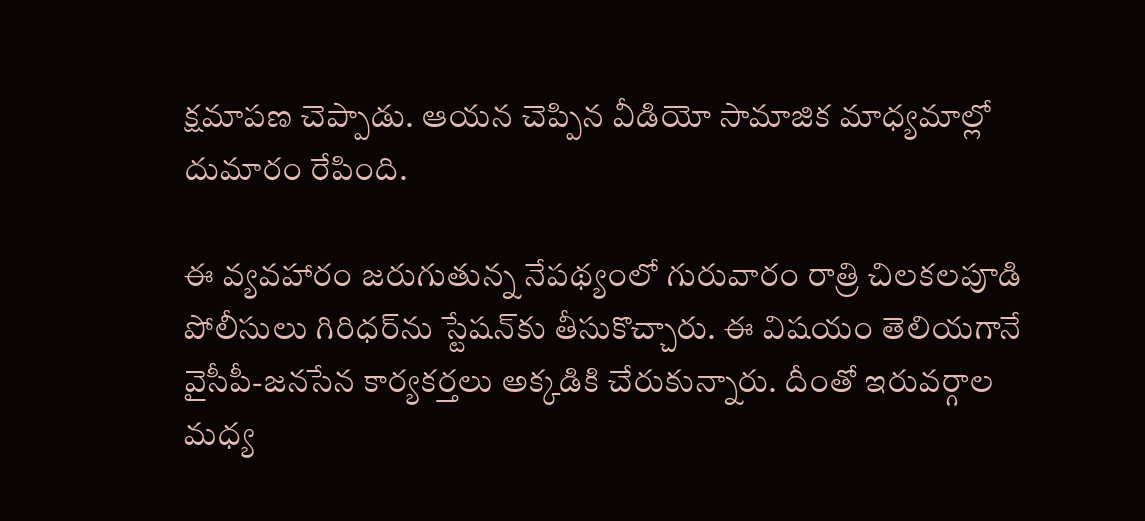క్షమాపణ చెప్పాడు. ఆయన చెప్పిన వీడియో సామాజిక మాధ్యమాల్లో దుమారం రేపింది.

ఈ వ్యవహారం జరుగుతున్న నేపథ్యంలో గురువారం రాత్రి చిలకలపూడి పోలీసులు గిరిధర్‌ను స్టేషన్‌కు తీసుకొచ్చారు. ఈ విషయం తెలియగానే వైసీపీ-జనసేన కార్యకర్తలు అక్కడికి చేరుకున్నారు. దీంతో ఇరువర్గాల మధ్య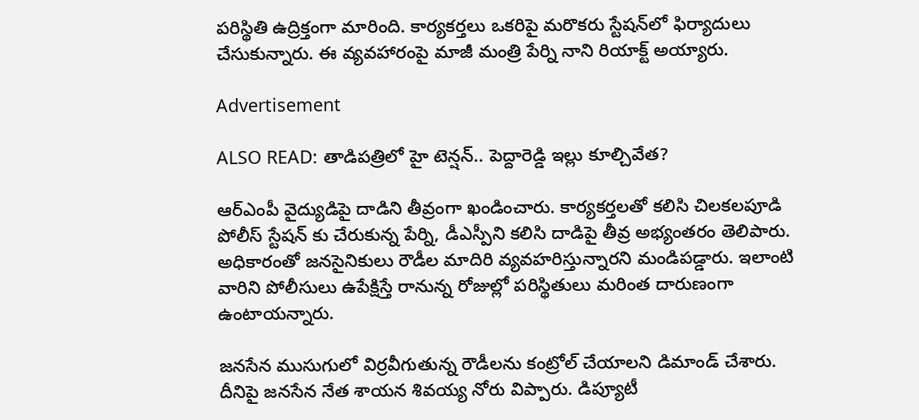పరిస్థితి ఉద్రిక్తంగా మారింది. కార్యకర్తలు ఒకరిపై మరొకరు స్టేషన్‌లో ఫిర్యాదులు చేసుకున్నారు. ఈ వ్యవహారంపై మాజీ మంత్రి పేర్ని నాని రియాక్ట్ అయ్యారు.

Advertisement

ALSO READ: తాడిపత్రిలో హై టెన్షన్.. పెద్దారెడ్డి ఇల్లు కూల్చివేత?

ఆర్ఎంపీ వైద్యుడిపై దాడిని తీవ్రంగా ఖండించారు. కార్యకర్తలతో కలిసి చిలకలపూడి పోలీస్ స్టేషన్ కు చేరుకున్న పేర్ని, డీఎస్పీని కలిసి దాడిపై తీవ్ర అభ్యంతరం తెలిపారు. అధికారంతో జనసైనికులు రౌడీల మాదిరి వ్యవహరిస్తున్నారని మండిపడ్డారు. ఇలాంటి వారిని పోలీసులు ఉపేక్షిస్తే రానున్న రోజుల్లో పరిస్థితులు మరింత దారుణంగా ఉంటాయన్నారు.

జనసేన ముసుగులో విర్రవీగుతున్న రౌడీలను కంట్రోల్ చేయాలని డిమాండ్ చేశారు. దీనిపై జనసేన నేత శాయన శివయ్య నోరు విప్పారు. డిప్యూటీ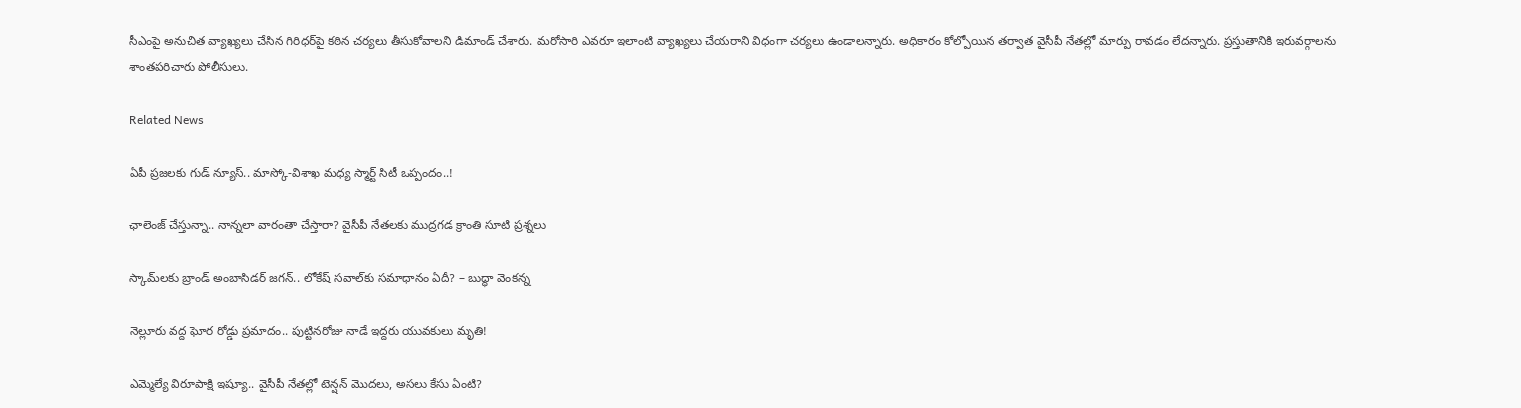సీఎంపై అనుచిత వ్యాఖ్యలు చేసిన గిరిధర్‌పై కఠిన చర్యలు తీసుకోవాలని డిమాండ్ చేశారు. మరోసారి ఎవరూ ఇలాంటి వ్యాఖ్యలు చేయరాని విధంగా చర్యలు ఉండాలన్నారు. అధికారం కోల్పోయిన తర్వాత వైసీపీ నేతల్లో మార్పు రావడం లేదన్నారు. ప్రస్తుతానికి ఇరువర్గాలను శాంతపరిచారు పోలీసులు.

Related News

ఏపీ ప్రజలకు గుడ్ న్యూస్.. మాస్కో-విశాఖ మధ్య స్మార్ట్ సిటీ ఒప్పందం..!

ఛాలెంజ్ చేస్తున్నా.. నాన్నలా వారంతా చేస్తారా? వైసీపీ నేతలకు ముద్రగడ క్రాంతి సూటి ప్రశ్నలు

స్కామ్‌లకు బ్రాండ్ అంబాసిడర్ జగన్.. లోకేష్ సవాల్‌కు సమాధానం ఏదీ? – బుద్ధా వెంకన్న

నెల్లూరు వద్ద ఘోర రోడ్డు ప్రమాదం.. పుట్టినరోజు నాడే ఇద్దరు యువకులు మృతి!

ఎమ్మెల్యే విరూపాక్షి ఇష్యూ.. వైసీపీ నేతల్లో టెన్షన్ మొదలు, అసలు కేసు ఏంటి?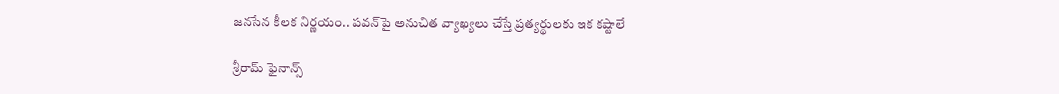జనసేన కీలక నిర్ణయం.. పవన్‌పై అనుచిత వ్యాఖ్యలు చేస్తే ప్రత్యర్థులకు ఇక కష్టాలే

శ్రీరామ్ ఫైనాన్స్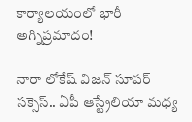కార్యాలయంలో భారీ అగ్నిప్రమాదం!

నారా లోకేష్ విజన్ సూపర్ సక్సెస్.. ఏపీ ఆస్ట్రేలియా మధ్య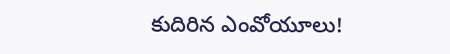కుదిరిన ఎంవోయూలు!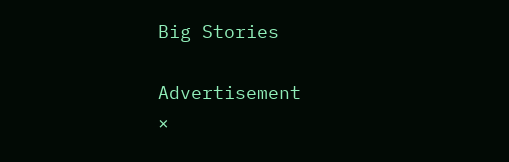Big Stories

Advertisement
×